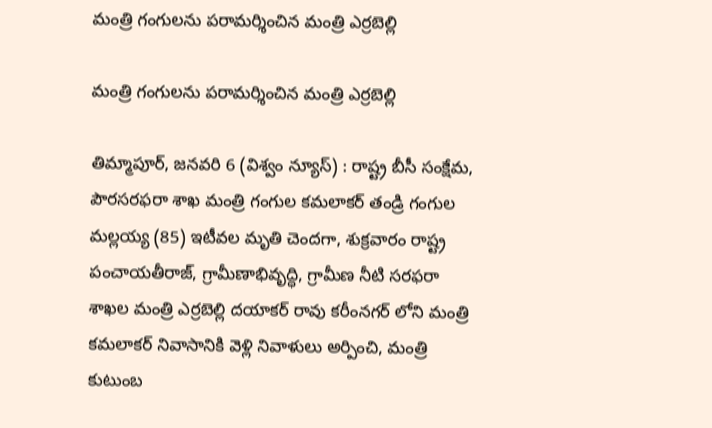మంత్రి గంగులను పరామర్శించిన మంత్రి ఎర్రబెల్లి

మంత్రి గంగులను పరామర్శించిన మంత్రి ఎర్రబెల్లి

తిమ్మాపూర్, జనవరి 6 (విశ్వం న్యూస్) : రాష్ట్ర బీసీ సంక్షేమ, పౌరసరఫరా శాఖ మంత్రి గంగుల కమలాకర్ తండ్రి గంగుల మల్లయ్య (85) ఇటీవల మృతి చెందగా, శుక్రవారం రాష్ట్ర పంచాయతీరాజ్, గ్రామీణాభివృద్ధి, గ్రామీణ నీటి సరఫరా శాఖల మంత్రి ఎర్రబెల్లి దయాకర్ రావు కరీంనగర్ లోని మంత్రి కమలాకర్ నివాసానికి వెళ్లి నివాళులు అర్పించి, మంత్రి కుటుంబ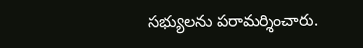సభ్యులను పరామర్శించారు.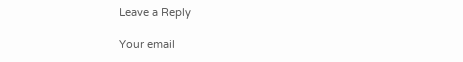Leave a Reply

Your email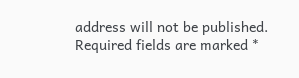address will not be published. Required fields are marked *